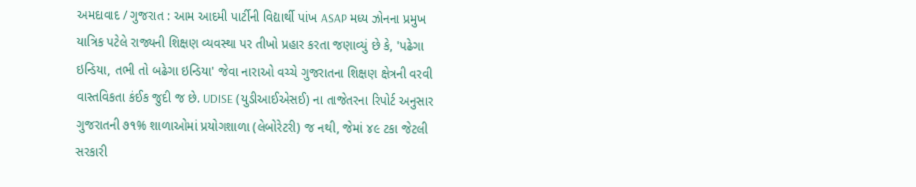અમદાવાદ / ગુજરાત : આમ આદમી પાર્ટીની વિદ્યાર્થી પાંખ ASAP મધ્ય ઝોનના પ્રમુખ યાત્રિક પટેલે રાજ્યની શિક્ષણ વ્યવસ્થા પર તીખો પ્રહાર કરતા જણાવ્યું છે કે, 'પઢેગા ઇન્ડિયા, તભી તો બઢેગા ઇન્ડિયા' જેવા નારાઓ વચ્ચે ગુજરાતના શિક્ષણ ક્ષેત્રની વરવી વાસ્તવિકતા કંઈક જુદી જ છે. UDISE (યુડીઆઈએસઈ) ના તાજેતરના રિપોર્ટ અનુસાર ગુજરાતની ૭૧% શાળાઓમાં પ્રયોગશાળા (લેબોરેટરી) જ નથી, જેમાં ૪૯ ટકા જેટલી સરકારી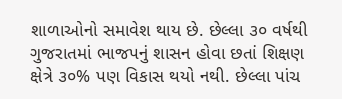શાળાઓનો સમાવેશ થાય છે. છેલ્લા ૩૦ વર્ષથી ગુજરાતમાં ભાજપનું શાસન હોવા છતાં શિક્ષણ ક્ષેત્રે ૩૦% પણ વિકાસ થયો નથી. છેલ્લા પાંચ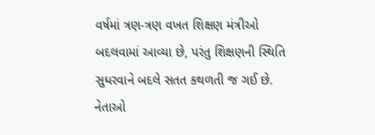વર્ષમાં ત્રણ-ત્રણ વખત શિક્ષણ મંત્રીઓ બદલવામાં આવ્યા છે, પરંતુ શિક્ષણની સ્થિતિ સુધરવાને બદલે સતત કથળતી જ ગઈ છે. નેતાઓ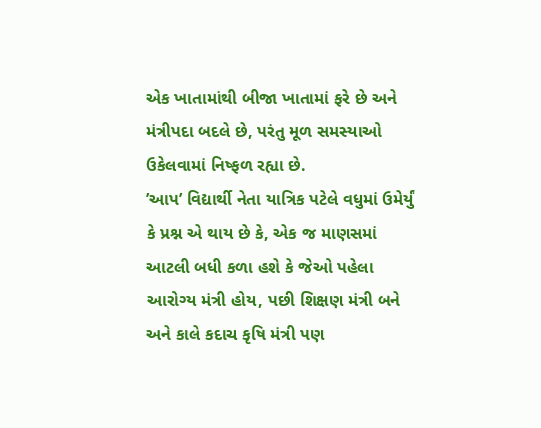એક ખાતામાંથી બીજા ખાતામાં ફરે છે અને મંત્રીપદા બદલે છે, પરંતુ મૂળ સમસ્યાઓ ઉકેલવામાં નિષ્ફળ રહ્યા છે.
’આપ’ વિદ્યાર્થી નેતા યાત્રિક પટેલે વધુમાં ઉમેર્યું કે પ્રશ્ન એ થાય છે કે, એક જ માણસમાં આટલી બધી કળા હશે કે જેઓ પહેલા આરોગ્ય મંત્રી હોય, પછી શિક્ષણ મંત્રી બને અને કાલે કદાચ કૃષિ મંત્રી પણ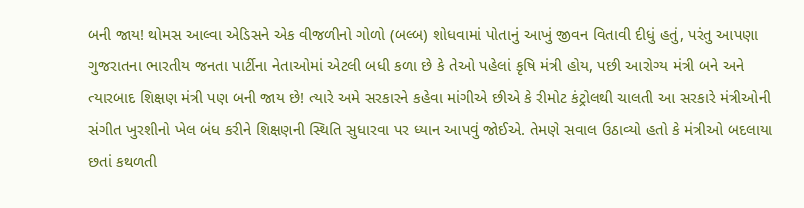બની જાય! થોમસ આલ્વા એડિસને એક વીજળીનો ગોળો (બલ્બ) શોધવામાં પોતાનું આખું જીવન વિતાવી દીધું હતું, પરંતુ આપણા ગુજરાતના ભારતીય જનતા પાર્ટીના નેતાઓમાં એટલી બધી કળા છે કે તેઓ પહેલાં કૃષિ મંત્રી હોય, પછી આરોગ્ય મંત્રી બને અને ત્યારબાદ શિક્ષણ મંત્રી પણ બની જાય છે! ત્યારે અમે સરકારને કહેવા માંગીએ છીએ કે રીમોટ કંટ્રોલથી ચાલતી આ સરકારે મંત્રીઓની સંગીત ખુરશીનો ખેલ બંધ કરીને શિક્ષણની સ્થિતિ સુધારવા પર ધ્યાન આપવું જોઈએ. તેમણે સવાલ ઉઠાવ્યો હતો કે મંત્રીઓ બદલાયા છતાં કથળતી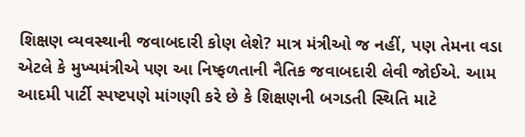શિક્ષણ વ્યવસ્થાની જવાબદારી કોણ લેશે? માત્ર મંત્રીઓ જ નહીં, પણ તેમના વડા એટલે કે મુખ્યમંત્રીએ પણ આ નિષ્ફળતાની નૈતિક જવાબદારી લેવી જોઈએ. આમ આદમી પાર્ટી સ્પષ્ટપણે માંગણી કરે છે કે શિક્ષણની બગડતી સ્થિતિ માટે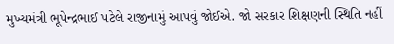મુખ્યમંત્રી ભૂપેન્દ્રભાઈ પટેલે રાજીનામું આપવું જોઈએ. જો સરકાર શિક્ષણની સ્થિતિ નહીં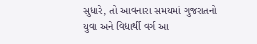સુધારે, તો આવનારા સમયમાં ગુજરાતનો યુવા અને વિદ્યાર્થી વર્ગ આ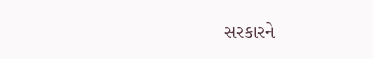સરકારને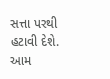સત્તા પરથી હટાવી દેશે.
આમ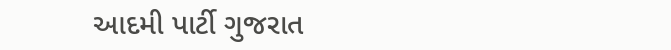આદમી પાર્ટી ગુજરાત